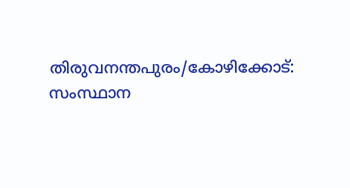തിരുവനന്തപുരം/കോഴിക്കോട്: സംസ്ഥാന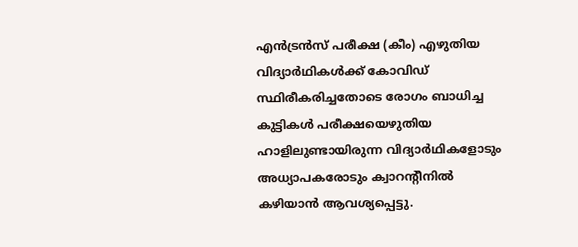എൻട്രൻസ് പരീക്ഷ (കീം) എഴുതിയ വിദ്യാർഥികൾക്ക് കോവിഡ് സ്ഥിരീകരിച്ചതോടെ രോഗം ബാധിച്ച കുട്ടികൾ പരീക്ഷയെഴുതിയ ഹാളിലുണ്ടായിരുന്ന വിദ്യാർഥികളോടും അധ്യാപകരോടും ക്വാറന്റീനിൽ കഴിയാൻ ആവശ്യപ്പെട്ടു.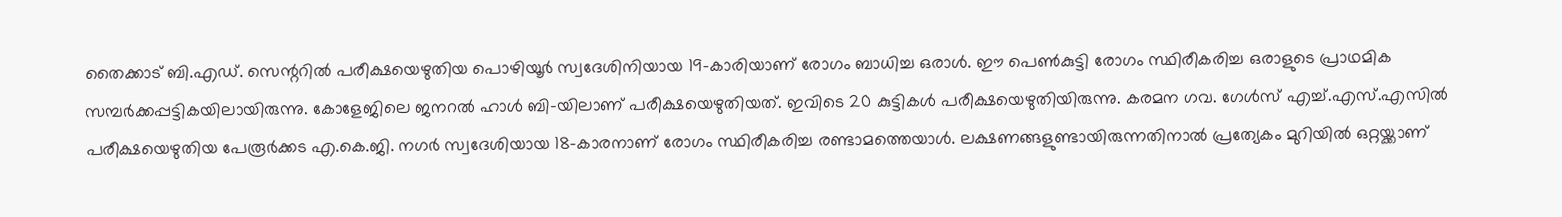തൈക്കാട് ബി.എഡ്. സെന്ററിൽ പരീക്ഷയെഴുതിയ പൊഴിയൂർ സ്വദേശിനിയായ 19-കാരിയാണ് രോഗം ബാധിച്ച ഒരാൾ. ഈ പെൺകുട്ടി രോഗം സ്ഥിരീകരിച്ച ഒരാളുടെ പ്രാഥമിക സമ്പർക്കപ്പട്ടികയിലായിരുന്നു. കോളേജിലെ ജനറൽ ഹാൾ ബി-യിലാണ് പരീക്ഷയെഴുതിയത്. ഇവിടെ 20 കുട്ടികൾ പരീക്ഷയെഴുതിയിരുന്നു. കരമന ഗവ. ഗേൾസ് എച്ച്.എസ്.എസിൽ പരീക്ഷയെഴുതിയ പേരൂർക്കട എ.കെ.ജി. നഗർ സ്വദേശിയായ 18-കാരനാണ് രോഗം സ്ഥിരീകരിച്ച രണ്ടാമത്തെയാൾ. ലക്ഷണങ്ങളുണ്ടായിരുന്നതിനാൽ പ്രത്യേകം മുറിയിൽ ഒറ്റയ്ക്കാണ്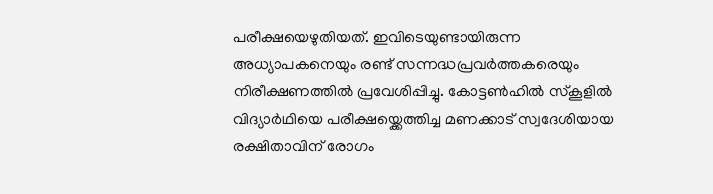പരീക്ഷയെഴുതിയത്. ഇവിടെയുണ്ടായിരുന്ന അധ്യാപകനെയും രണ്ട് സന്നദ്ധപ്രവർത്തകരെയും നിരീക്ഷണത്തിൽ പ്രവേശിപ്പിച്ചു. കോട്ടൺഹിൽ സ്കൂളിൽ വിദ്യാർഥിയെ പരീക്ഷയ്ക്കെത്തിച്ച മണക്കാട് സ്വദേശിയായ രക്ഷിതാവിന് രോഗം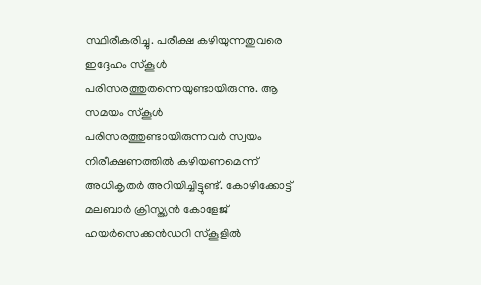സ്ഥിരീകരിച്ചു. പരീക്ഷ കഴിയുന്നതുവരെ ഇദ്ദേഹം സ്കൂൾ പരിസരത്തുതന്നെയുണ്ടായിരുന്നു. ആ സമയം സ്കൂൾ പരിസരത്തുണ്ടായിരുന്നവർ സ്വയം നിരീക്ഷണത്തിൽ കഴിയണമെന്ന് അധികൃതർ അറിയിച്ചിട്ടുണ്ട്. കോഴിക്കോട്ട് മലബാർ ക്രിസ്ത്യൻ കോളേജ് ഹയർസെക്കൻഡറി സ്കൂളിൽ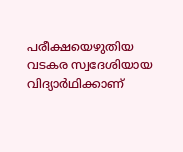പരീക്ഷയെഴുതിയ വടകര സ്വദേശിയായ വിദ്യാർഥിക്കാണ്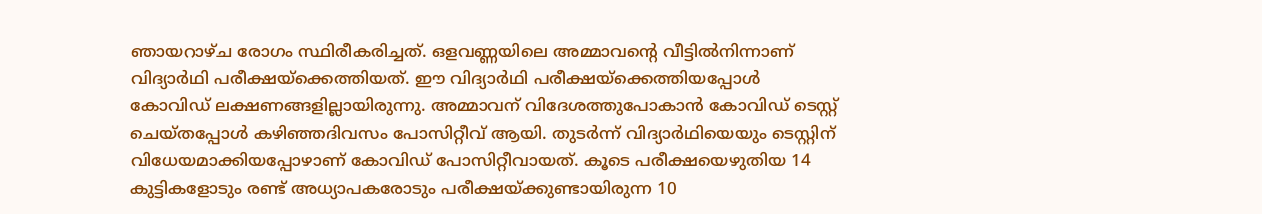ഞായറാഴ്ച രോഗം സ്ഥിരീകരിച്ചത്. ഒളവണ്ണയിലെ അമ്മാവന്റെ വീട്ടിൽനിന്നാണ് വിദ്യാർഥി പരീക്ഷയ്ക്കെത്തിയത്. ഈ വിദ്യാർഥി പരീക്ഷയ്ക്കെത്തിയപ്പോൾ കോവിഡ് ലക്ഷണങ്ങളില്ലായിരുന്നു. അമ്മാവന് വിദേശത്തുപോകാൻ കോവിഡ് ടെസ്റ്റ് ചെയ്തപ്പോൾ കഴിഞ്ഞദിവസം പോസിറ്റീവ് ആയി. തുടർന്ന് വിദ്യാർഥിയെയും ടെസ്റ്റിന് വിധേയമാക്കിയപ്പോഴാണ് കോവിഡ് പോസിറ്റീവായത്. കൂടെ പരീക്ഷയെഴുതിയ 14 കുട്ടികളോടും രണ്ട് അധ്യാപകരോടും പരീക്ഷയ്ക്കുണ്ടായിരുന്ന 10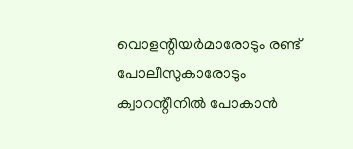വൊളന്റിയർമാരോടും രണ്ട് പോലീസുകാരോടും ക്വാറന്റീനിൽ പോകാൻ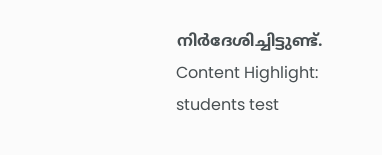നിർദേശിച്ചിട്ടുണ്ട്. Content Highlight: students test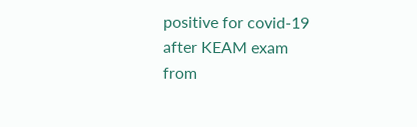positive for covid-19 after KEAM exam
from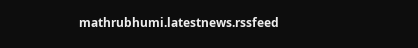mathrubhumi.latestnews.rssfeed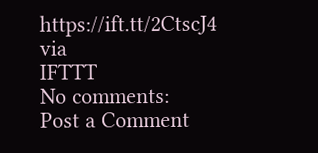https://ift.tt/2CtscJ4
via
IFTTT
No comments:
Post a Comment